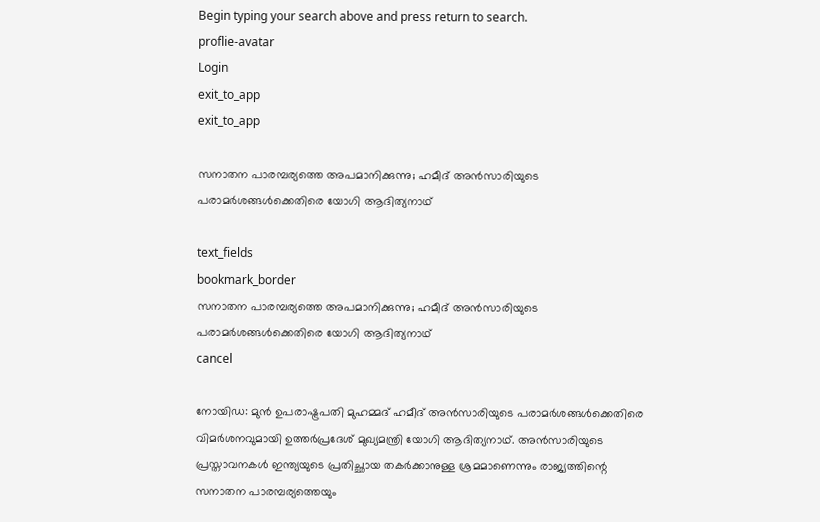Begin typing your search above and press return to search.
proflie-avatar
Login
exit_to_app
exit_to_app

സനാതന പാരമ്പര്യത്തെ അപമാനിക്കുന്നു; ഹമീദ് അൻസാരിയുടെ പരാമർശങ്ങൾക്കെതിരെ യോഗി ആദിത്യനാഥ്

text_fields
bookmark_border
സനാതന പാരമ്പര്യത്തെ അപമാനിക്കുന്നു; ഹമീദ് അൻസാരിയുടെ പരാമർശങ്ങൾക്കെതിരെ യോഗി ആദിത്യനാഥ്
cancel

നോയിഡ: മുൻ ഉപരാഷ്ട്രപതി മുഹമ്മദ് ഹമീദ് അൻസാരിയുടെ പരാമർശങ്ങൾക്കെതിരെ വിമർശനവുമായി ഉത്തർപ്രദേശ് മുഖ്യമന്ത്രി യോഗി ആദിത്യനാഥ്. അൻസാരിയുടെ പ്രസ്താവനകൾ ഇന്ത്യയുടെ പ്രതിച്ഛായ തകർക്കാനുള്ള ശ്രമമാണെന്നും രാജ്യത്തിന്റെ സനാതന പാരമ്പര്യത്തെയും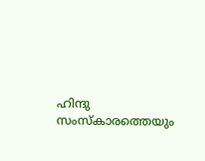ഹിന്ദു സംസ്കാരത്തെയും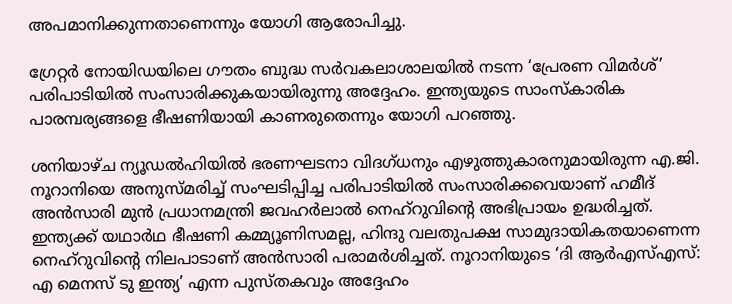അപമാനിക്കുന്നതാണെന്നും യോഗി ആരോപിച്ചു.

ഗ്രേറ്റർ നോയിഡയിലെ ഗൗതം ബുദ്ധ സർവകലാശാലയിൽ നടന്ന ‘പ്രേരണ വിമർശ്’ പരിപാടിയിൽ സംസാരിക്കുകയായിരുന്നു അദ്ദേഹം. ഇന്ത്യയുടെ സാംസ്കാരിക പാരമ്പര്യങ്ങളെ ഭീഷണിയായി കാണരുതെന്നും യോഗി പറഞ്ഞു.

ശനിയാഴ്ച ന്യൂഡൽഹിയിൽ ഭരണഘടനാ വിദഗ്ധനും എഴുത്തുകാരനുമായിരുന്ന എ.ജി. നൂറാനിയെ അനുസ്മരിച്ച് സംഘടിപ്പിച്ച പരിപാടിയിൽ സംസാരിക്കവെയാണ് ഹമീദ് അൻസാരി മുൻ പ്രധാനമന്ത്രി ജവഹർലാൽ നെഹ്‌റുവിന്റെ അഭിപ്രായം ഉദ്ധരിച്ചത്. ഇന്ത്യക്ക് യഥാർഥ ഭീഷണി കമ്മ്യൂണിസമല്ല, ഹിന്ദു വലതുപക്ഷ സാമുദായികതയാണെന്ന നെഹ്‌റുവിന്റെ നിലപാടാണ് അൻസാരി പരാമർശിച്ചത്. നൂറാനിയുടെ ‘ദി ആർഎസ്എസ്: എ മെനസ് ടു ഇന്ത്യ’ എന്ന പുസ്തകവും അദ്ദേഹം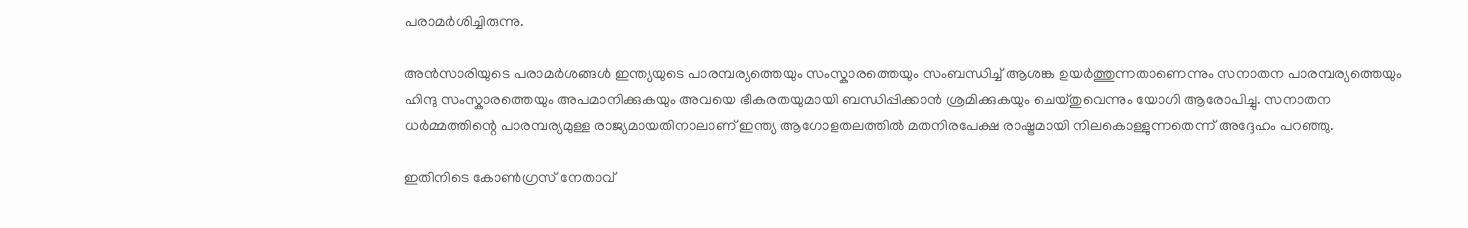പരാമർശിച്ചിരുന്നു.

അൻസാരിയുടെ പരാമർശങ്ങൾ ഇന്ത്യയുടെ പാരമ്പര്യത്തെയും സംസ്കാരത്തെയും സംബന്ധിച്ച് ആശങ്ക ഉയർത്തുന്നതാണെന്നും സനാതന പാരമ്പര്യത്തെയും ഹിന്ദു സംസ്കാരത്തെയും അപമാനിക്കുകയും അവയെ ഭീകരതയുമായി ബന്ധിപ്പിക്കാൻ ശ്രമിക്കുകയും ചെയ്തുവെന്നും യോഗി ആരോപിച്ചു. സനാതന ധർമ്മത്തിന്റെ പാരമ്പര്യമുള്ള രാജ്യമായതിനാലാണ് ഇന്ത്യ ആഗോളതലത്തിൽ മതനിരപേക്ഷ രാഷ്ട്രമായി നിലകൊള്ളുന്നതെന്ന് അദ്ദേഹം പറഞ്ഞു.

ഇതിനിടെ കോൺഗ്രസ് നേതാവ്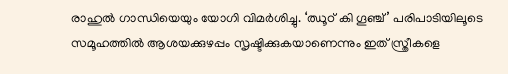രാഹുൽ ഗാന്ധിയെയും യോഗി വിമർശിച്ചു. ‘ഝൂഠ് കി ഗൂഞ്ച്’ പരിപാടിയിലൂടെ സമൂഹത്തിൽ ആശയക്കുഴപ്പം സൃഷ്ടിക്കുകയാണെന്നും ഇത് സ്ത്രീകളെ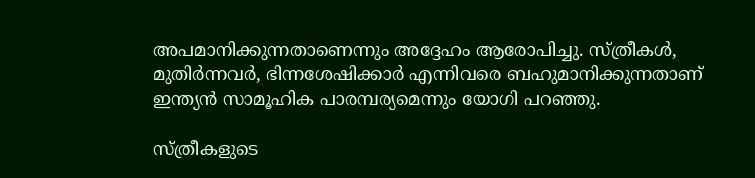അപമാനിക്കുന്നതാണെന്നും അദ്ദേഹം ആരോപിച്ചു. സ്ത്രീകൾ, മുതിർന്നവർ, ഭിന്നശേഷിക്കാർ എന്നിവരെ ബഹുമാനിക്കുന്നതാണ് ഇന്ത്യൻ സാമൂഹിക പാരമ്പര്യമെന്നും യോഗി പറഞ്ഞു.

സ്ത്രീകളുടെ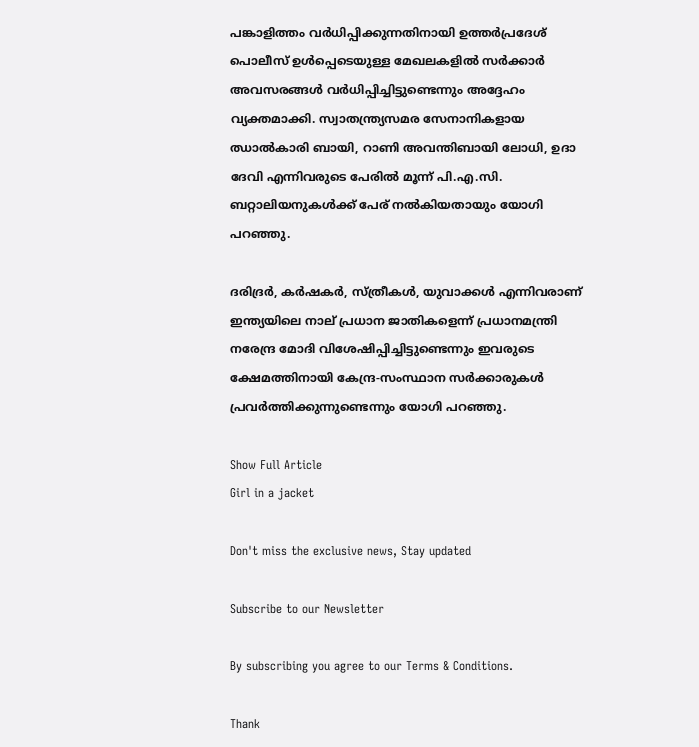പങ്കാളിത്തം വർധിപ്പിക്കുന്നതിനായി ഉത്തർപ്രദേശ് പൊലീസ് ഉൾപ്പെടെയുള്ള മേഖലകളിൽ സർക്കാർ അവസരങ്ങൾ വർധിപ്പിച്ചിട്ടുണ്ടെന്നും അദ്ദേഹം വ്യക്തമാക്കി. സ്വാതന്ത്ര്യസമര സേനാനികളായ ഝാൽകാരി ബായി, റാണി അവന്തിബായി ലോധി, ഉദാ ദേവി എന്നിവരുടെ പേരിൽ മൂന്ന് പി.എ.സി. ബറ്റാലിയനുകൾക്ക് പേര് നൽകിയതായും യോഗി പറഞ്ഞു.

ദരിദ്രർ, കർഷകർ, സ്ത്രീകൾ, യുവാക്കൾ എന്നിവരാണ് ഇന്ത്യയിലെ നാല് പ്രധാന ജാതികളെന്ന് പ്രധാനമന്ത്രി നരേന്ദ്ര മോദി വിശേഷിപ്പിച്ചിട്ടുണ്ടെന്നും ഇവരുടെ ക്ഷേമത്തിനായി കേന്ദ്ര-സംസ്ഥാന സർക്കാരുകൾ പ്രവർത്തിക്കുന്നുണ്ടെന്നും യോഗി പറഞ്ഞു.

Show Full Article
Girl in a jacket

Don't miss the exclusive news, Stay updated

Subscribe to our Newsletter

By subscribing you agree to our Terms & Conditions.

Thank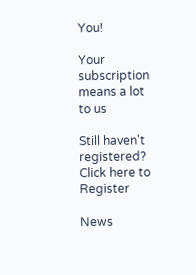You!

Your subscription means a lot to us

Still haven't registered? Click here to Register

News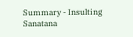Summary - Insulting Sanatana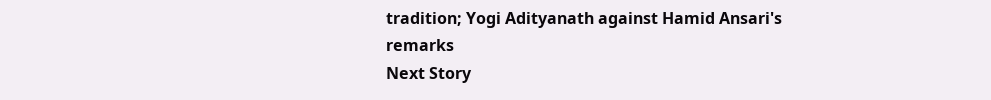tradition; Yogi Adityanath against Hamid Ansari's remarks
Next Story